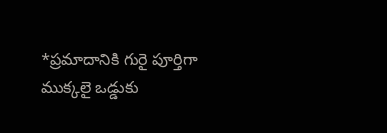*ప్రమాదానికి గురై పూర్తిగా ముక్కలై ఒడ్డుకు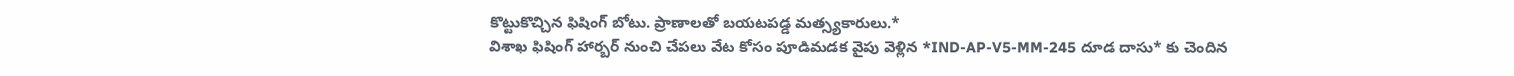కొట్టుకొచ్చిన ఫిషింగ్ బోటు. ప్రాణాలతో బయటపడ్డ మత్స్యకారులు.*
విశాఖ ఫిషింగ్ హార్బర్ నుంచి చేపలు వేట కోసం పూడిమడక వైపు వెళ్లిన *IND-AP-V5-MM-245 దూడ దాసు* కు చెందిన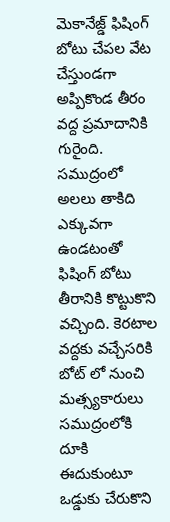మెకానేజ్డ్ ఫిషింగ్ బోటు చేపల వేట చేస్తుండగా అప్పికొండ తీరం వద్ద ప్రమాదానికి గురైంది. సముద్రంలో అలలు తాకిది ఎక్కువగా ఉండటంతో ఫిషింగ్ బోటు తీరానికి కొట్టుకొని వచ్చింది. కెరటాల వద్దకు వచ్చేసరికి బోట్ లో నుంచి మత్స్యకారులు సముద్రంలోకి దూకి ఈదుకుంటూ ఒడ్డుకు చేరుకొని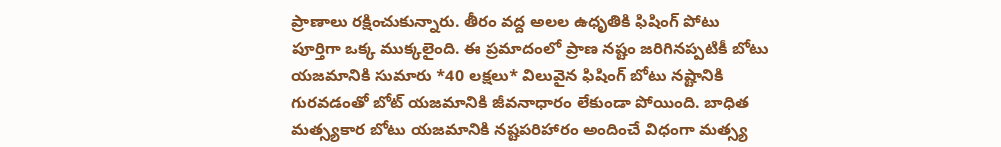ప్రాణాలు రక్షించుకున్నారు. తీరం వద్ద అలల ఉధృతికి ఫిషింగ్ పోటు పూర్తిగా ఒక్క ముక్కలైంది. ఈ ప్రమాదంలో ప్రాణ నష్టం జరిగినప్పటికీ బోటు యజమానికి సుమారు *40 లక్షలు* విలువైన ఫిషింగ్ బోటు నష్టానికి గురవడంతో బోట్ యజమానికి జీవనాధారం లేకుండా పోయింది. బాధిత మత్స్యకార బోటు యజమానికి నష్టపరిహారం అందించే విధంగా మత్స్య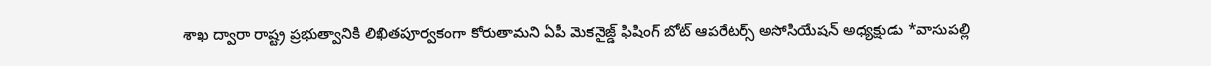శాఖ ద్వారా రాష్ట్ర ప్రభుత్వానికి లిఖితపూర్వకంగా కోరుతామని ఏపీ మెకనైజ్డ్ ఫిషింగ్ బోట్ ఆపరేటర్స్ అసోసియేషన్ అధ్యక్షుడు *వాసుపల్లి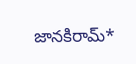జానకిరామ్*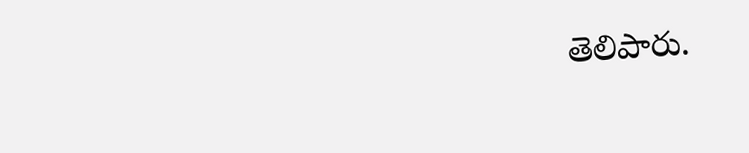తెలిపారు.